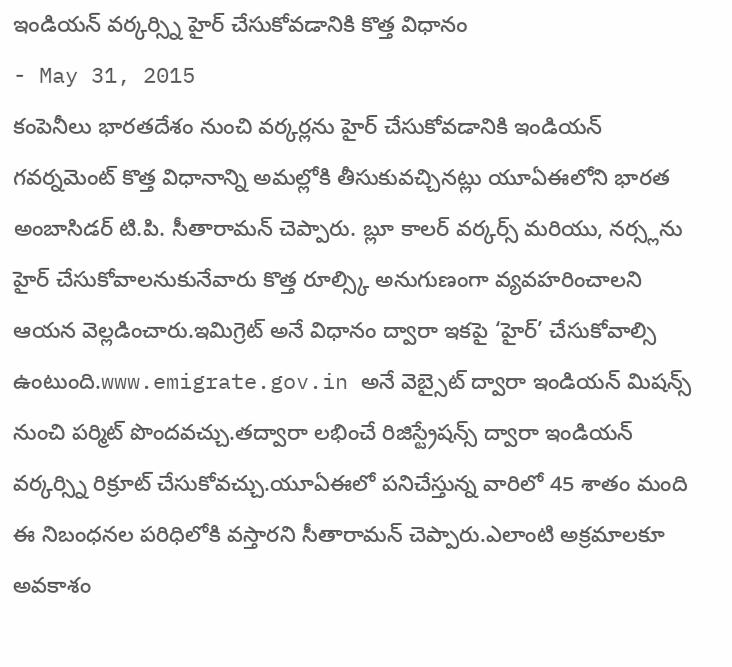ఇండియన్ వర్కర్స్ని హైర్ చేసుకోవడానికి కొత్త విధానం
- May 31, 2015
కంపెనీలు భారతదేశం నుంచి వర్కర్లను హైర్ చేసుకోవడానికి ఇండియన్ గవర్నమెంట్ కొత్త విధానాన్ని అమల్లోకి తీసుకువచ్చినట్లు యూఏఈలోని భారత అంబాసిడర్ టి.పి. సీతారామన్ చెప్పారు. బ్లూ కాలర్ వర్కర్స్ మరియు, నర్స్లను హైర్ చేసుకోవాలనుకునేవారు కొత్త రూల్స్కి అనుగుణంగా వ్యవహరించాలని ఆయన వెల్లడించారు.ఇమిగ్రెట్ అనే విధానం ద్వారా ఇకపై ‘హైర్’ చేసుకోవాల్సి ఉంటుంది.www.emigrate.gov.in అనే వెబ్సైట్ ద్వారా ఇండియన్ మిషన్స్ నుంచి పర్మిట్ పొందవచ్చు.తద్వారా లభించే రిజిస్ట్రేషన్స్ ద్వారా ఇండియన్ వర్కర్స్ని రిక్రూట్ చేసుకోవచ్చు.యూఏఈలో పనిచేస్తున్న వారిలో 45 శాతం మంది ఈ నిబంధనల పరిధిలోకి వస్తారని సీతారామన్ చెప్పారు.ఎలాంటి అక్రమాలకూ అవకాశం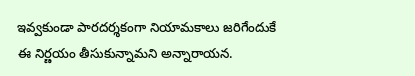ఇవ్వకుండా పారదర్శకంగా నియామకాలు జరిగేందుకే ఈ నిర్ణయం తీసుకున్నామని అన్నారాయన.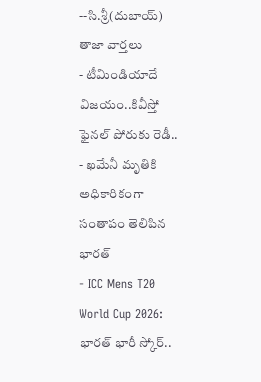--సి.శ్రీ(దుబాయ్)
తాజా వార్తలు
- టీమిండియాదే విజయం..కివీస్తో ఫైనల్ పోరుకు రెడీ..
- ఖమేనీ మృతికి అధికారికంగా సంతాపం తెలిపిన భారత్
- ICC Mens T20 World Cup 2026: భారత్ భారీ స్కోర్..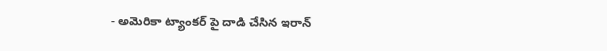- అమెరికా ట్యాంకర్ పై దాడి చేసిన ఇరాన్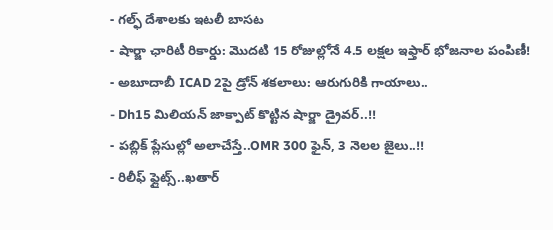- గల్ఫ్ దేశాలకు ఇటలీ బాసట
- షార్జా ఛారిటీ రికార్డు: మొదటి 15 రోజుల్లోనే 4.5 లక్షల ఇఫ్తార్ భోజనాల పంపిణీ!
- అబూదాబీ ICAD 2పై డ్రోన్ శకలాలు: ఆరుగురికి గాయాలు..
- Dh15 మిలియన్ జాక్పాట్ కొట్టిన షార్జా డ్రైవర్..!!
- పబ్లిక్ ప్లేసుల్లో అలాచేస్తే..OMR 300 ఫైన్, 3 నెలల జైలు..!!
- రిలీఫ్ ఫ్లైట్స్..ఖతార్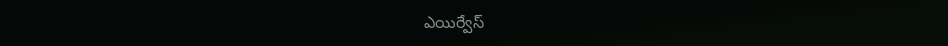ఎయిర్వేస్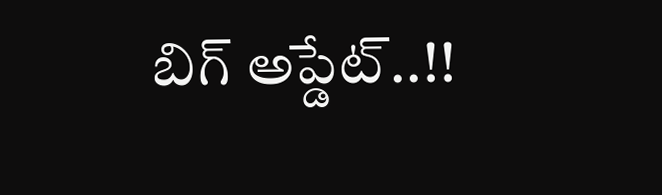బిగ్ అప్డేట్..!!